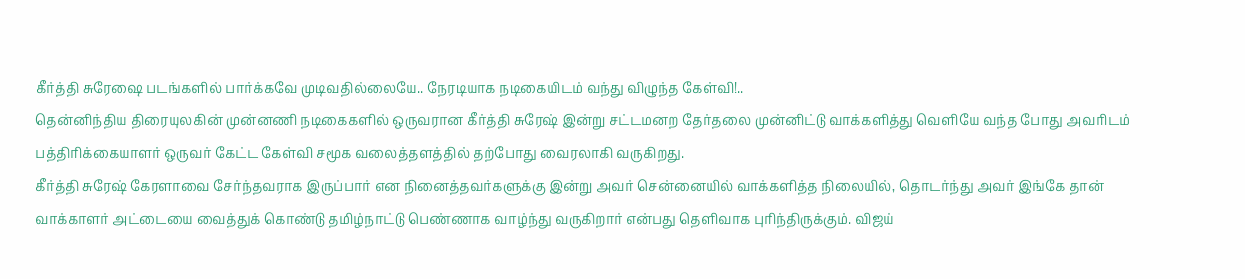கீர்த்தி சுரேஷை படங்களில் பார்க்கவே முடிவதில்லையே.. நேரடியாக நடிகையிடம் வந்து விழுந்த கேள்வி!..
தென்னிந்திய திரையுலகின் முன்னணி நடிகைகளில் ஒருவரான கீர்த்தி சுரேஷ் இன்று சட்டமனற தேர்தலை முன்னிட்டு வாக்களித்து வெளியே வந்த போது அவரிடம் பத்திரிக்கையாளர் ஒருவர் கேட்ட கேள்வி சமூக வலைத்தளத்தில் தற்போது வைரலாகி வருகிறது.
கீர்த்தி சுரேஷ் கேரளாவை சேர்ந்தவராக இருப்பார் என நினைத்தவர்களுக்கு இன்று அவர் சென்னையில் வாக்களித்த நிலையில், தொடர்ந்து அவர் இங்கே தான் வாக்காளர் அட்டையை வைத்துக் கொண்டு தமிழ்நாட்டு பெண்ணாக வாழ்ந்து வருகிறார் என்பது தெளிவாக புரிந்திருக்கும். விஜய்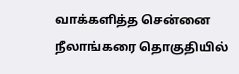வாக்களித்த சென்னை நீலாங்கரை தொகுதியில்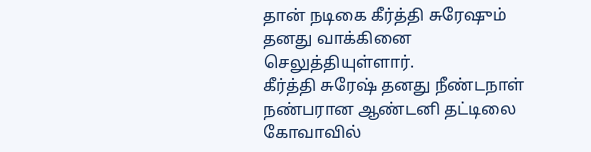தான் நடிகை கீர்த்தி சுரேஷும் தனது வாக்கினை செலுத்தியுள்ளார்.
கீர்த்தி சுரேஷ் தனது நீண்டநாள் நண்பரான ஆண்டனி தட்டிலை கோவாவில்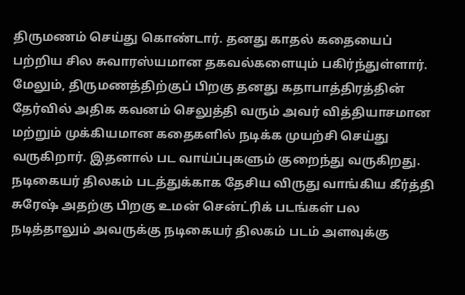திருமணம் செய்து கொண்டார். தனது காதல் கதையைப் பற்றிய சில சுவாரஸ்யமான தகவல்களையும் பகிர்ந்துள்ளார். மேலும், திருமணத்திற்குப் பிறகு தனது கதாபாத்திரத்தின் தேர்வில் அதிக கவனம் செலுத்தி வரும் அவர் வித்தியாசமான மற்றும் முக்கியமான கதைகளில் நடிக்க முயற்சி செய்து வருகிறார். இதனால் பட வாய்ப்புகளும் குறைந்து வருகிறது.
நடிகையர் திலகம் படத்துக்காக தேசிய விருது வாங்கிய கீர்த்தி சுரேஷ் அதற்கு பிறகு உமன் சென்ட்ரிக் படங்கள் பல நடித்தாலும் அவருக்கு நடிகையர் திலகம் படம் அளவுக்கு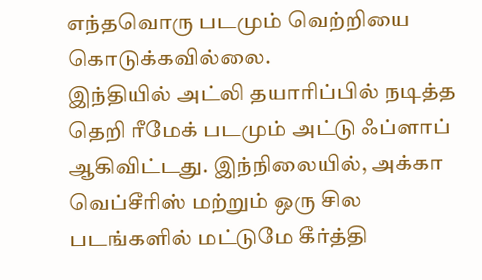எந்தவொரு படமும் வெற்றியை கொடுக்கவில்லை.
இந்தியில் அட்லி தயாரிப்பில் நடித்த தெறி ரீமேக் படமும் அட்டு ஃப்ளாப் ஆகிவிட்டது. இந்நிலையில், அக்கா வெப்சீரிஸ் மற்றும் ஒரு சில படங்களில் மட்டுமே கீர்த்தி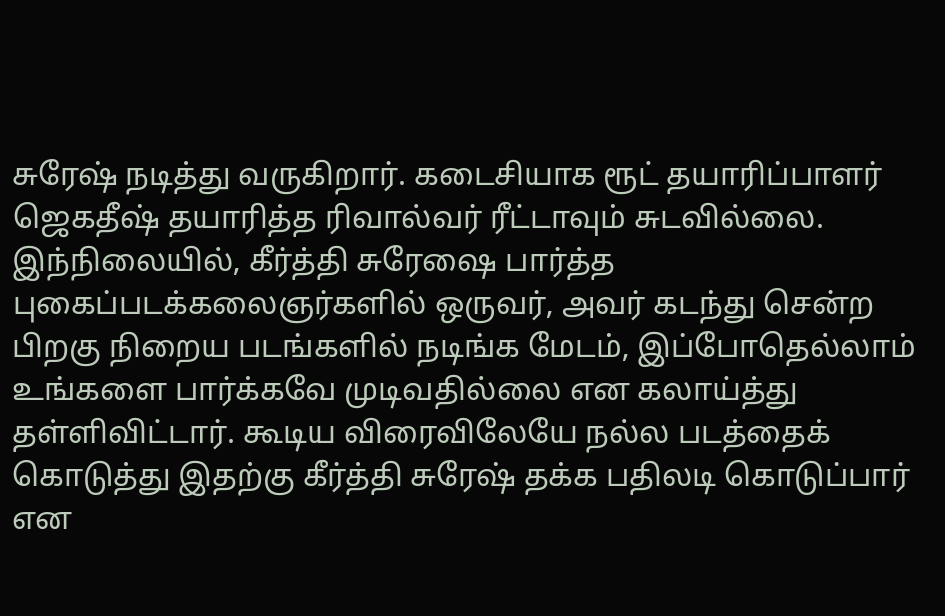சுரேஷ் நடித்து வருகிறார். கடைசியாக ரூட் தயாரிப்பாளர் ஜெகதீஷ் தயாரித்த ரிவால்வர் ரீட்டாவும் சுடவில்லை.
இந்நிலையில், கீர்த்தி சுரேஷை பார்த்த புகைப்படக்கலைஞர்களில் ஒருவர், அவர் கடந்து சென்ற பிறகு நிறைய படங்களில் நடிங்க மேடம், இப்போதெல்லாம் உங்களை பார்க்கவே முடிவதில்லை என கலாய்த்து தள்ளிவிட்டார். கூடிய விரைவிலேயே நல்ல படத்தைக் கொடுத்து இதற்கு கீர்த்தி சுரேஷ் தக்க பதிலடி கொடுப்பார் என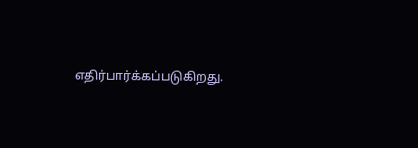எதிர்பார்க்கப்படுகிறது.